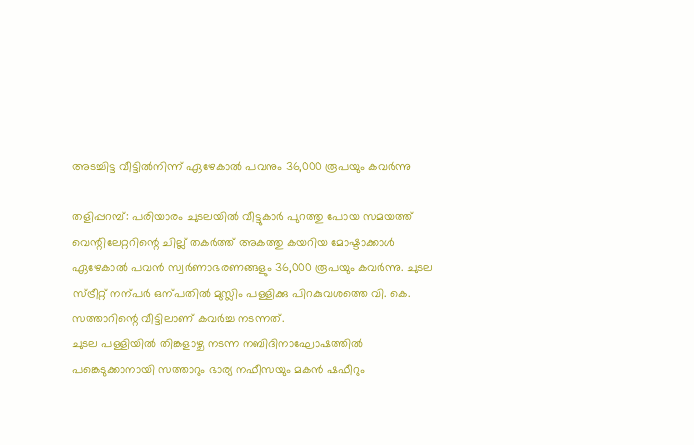അടച്ചിട്ട വീട്ടിൽനിന്ന് ഏഴേകാൽ പവനും 36,000 രൂപയും കവർന്നു

തളിപ്പറമ്പ്: പരിയാരം ചുടലയിൽ വീട്ടുകാർ പുറത്തു പോയ സമയത്ത് വെന്റിലേറ്ററിന്റെ ചില്ല് തകർത്ത് അകത്തു കയറിയ മോഷ്ടാക്കാൾ ഏഴേകാൽ പവൻ സ്വർണാഭരണങ്ങളും 36,000 രൂപയും കവർന്നു. ചുടല സ്ട്രീറ്റ് നന്പർ ഒന്പതിൽ മുസ്ലിം പള്ളിക്കു പിറകുവശത്തെ വി. കെ. സത്താറിന്റെ വീട്ടിലാണ് കവർച്ച നടന്നത്.
ചുടല പള്ളിയിൽ തിങ്കളാഴ്ച നടന്ന നബിദിനാഘോഷത്തിൽ പങ്കെടുക്കാനായി സത്താറും ഭാര്യ നഫീസയും മകൻ ഷഫീറും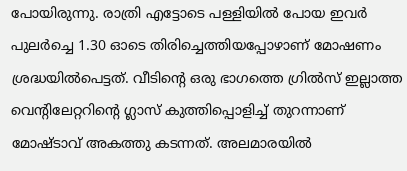പോയിരുന്നു. രാത്രി എട്ടോടെ പള്ളിയിൽ പോയ ഇവർ പുലർച്ചെ 1.30 ഓടെ തിരിച്ചെത്തിയപ്പോഴാണ് മോഷണം ശ്രദ്ധയിൽപെട്ടത്. വീടിന്റെ ഒരു ഭാഗത്തെ ഗ്രിൽസ് ഇല്ലാത്ത വെന്റിലേറ്ററിന്റെ ഗ്ലാസ് കുത്തിപ്പൊളിച്ച് തുറന്നാണ് മോഷ്ടാവ് അകത്തു കടന്നത്. അലമാരയിൽ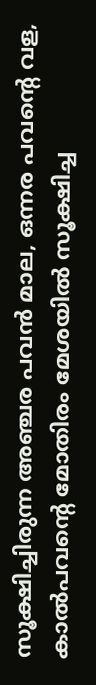സൂക്ഷിച്ചിരുന്ന അഞ്ചര പവൻ മാല, ഒന്നര പവന്റെ വള, കാൽപവന്റെ മോതിരം മേശയിൽ സൂക്ഷിച്ച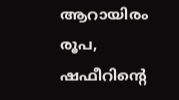ആറായിരം രൂപ, ഷഫീറിന്റെ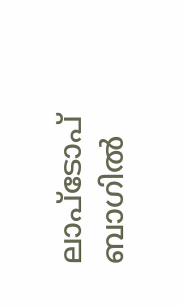ലാപ്ടോപ് ബാഗിൽ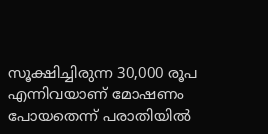സൂക്ഷിച്ചിരുന്ന 30,000 രൂപ എന്നിവയാണ് മോഷണം പോയതെന്ന് പരാതിയിൽ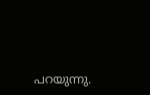പറയുന്നു.